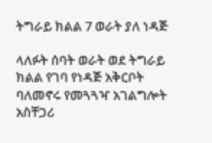ትግራይ ክልል 7 ወራት ያለ ነዳጅ

ላለፉት ሰባት ወራት ወደ ትግራይ ክልል የገባ የነዳጅ አቅርቦት ባለመኖሩ የመጓጓዣ አገልግሎት አስቸጋሪ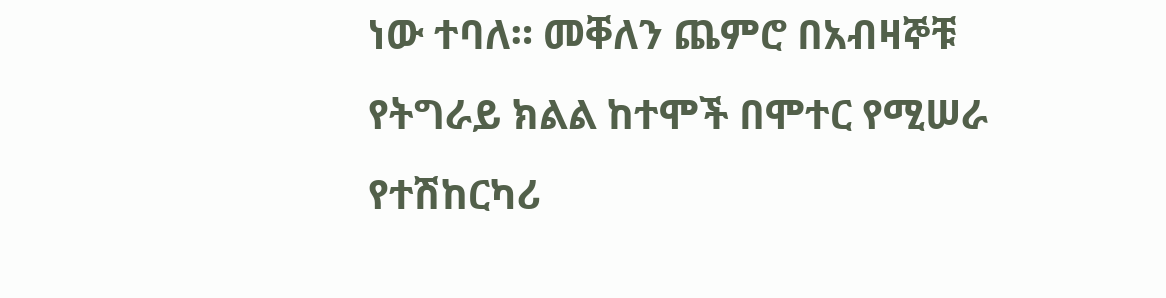ነው ተባለ። መቐለን ጨምሮ በአብዛኞቹ የትግራይ ክልል ከተሞች በሞተር የሚሠራ የተሽከርካሪ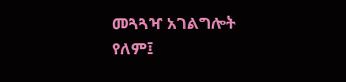መጓጓዣ አገልግሎት የለም፤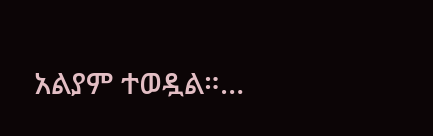አልያም ተወዷል።…